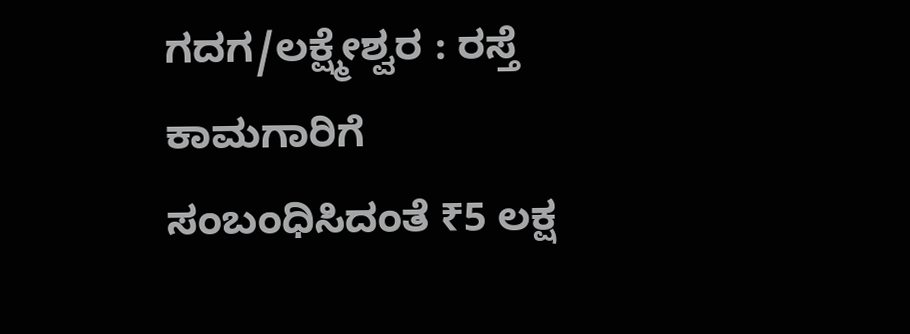ಗದಗ/ಲಕ್ಷ್ಮೇಶ್ವರ : ರಸ್ತೆ ಕಾಮಗಾರಿಗೆ ಸಂಬಂಧಿಸಿದಂತೆ ₹5 ಲಕ್ಷ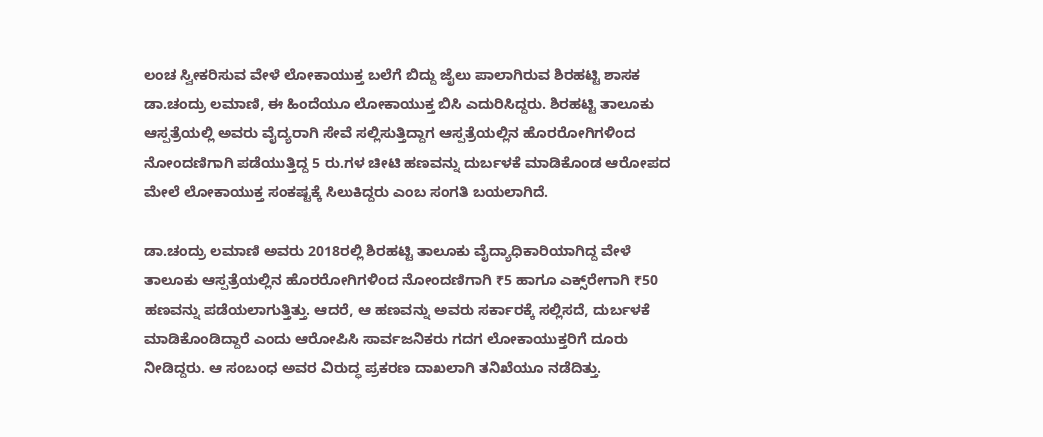ಲಂಚ ಸ್ವೀಕರಿಸುವ ವೇಳೆ ಲೋಕಾಯುಕ್ತ ಬಲೆಗೆ ಬಿದ್ದು ಜೈಲು ಪಾಲಾಗಿರುವ ಶಿರಹಟ್ಟಿ ಶಾಸಕ ಡಾ.ಚಂದ್ರು ಲಮಾಣಿ, ಈ ಹಿಂದೆಯೂ ಲೋಕಾಯುಕ್ತ ಬಿಸಿ ಎದುರಿಸಿದ್ದರು. ಶಿರಹಟ್ಟಿ ತಾಲೂಕು ಆಸ್ಪತ್ರೆಯಲ್ಲಿ ಅವರು ವೈದ್ಯರಾಗಿ ಸೇವೆ ಸಲ್ಲಿಸುತ್ತಿದ್ದಾಗ ಆಸ್ಪತ್ರೆಯಲ್ಲಿನ ಹೊರರೋಗಿಗಳಿಂದ ನೋಂದಣಿಗಾಗಿ ಪಡೆಯುತ್ತಿದ್ದ 5 ರು.ಗಳ ಚೀಟಿ ಹಣವನ್ನು ದುರ್ಬಳಕೆ ಮಾಡಿಕೊಂಡ ಆರೋಪದ ಮೇಲೆ ಲೋಕಾಯುಕ್ತ ಸಂಕಷ್ಟಕ್ಕೆ ಸಿಲುಕಿದ್ದರು ಎಂಬ ಸಂಗತಿ ಬಯಲಾಗಿದೆ.

ಡಾ.ಚಂದ್ರು ಲಮಾಣಿ ಅವರು 2018ರಲ್ಲಿ ಶಿರಹಟ್ಟಿ ತಾಲೂಕು ವೈದ್ಯಾಧಿಕಾರಿಯಾಗಿದ್ದ ವೇಳೆ ತಾಲೂಕು ಆಸ್ಪತ್ರೆಯಲ್ಲಿನ ಹೊರರೋಗಿಗಳಿಂದ ನೋಂದಣಿಗಾಗಿ ₹5 ಹಾಗೂ ಎಕ್ಸ್‌ರೇಗಾಗಿ ₹50 ಹಣವನ್ನು ಪಡೆಯಲಾಗುತ್ತಿತ್ತು. ಆದರೆ, ಆ ಹಣವನ್ನು ಅವರು ಸರ್ಕಾರಕ್ಕೆ ಸಲ್ಲಿಸದೆ, ದುರ್ಬಳಕೆ ಮಾಡಿಕೊಂಡಿದ್ದಾರೆ ಎಂದು ಆರೋಪಿಸಿ ಸಾರ್ವಜನಿಕರು ಗದಗ ಲೋಕಾಯುಕ್ತರಿಗೆ ದೂರು ನೀಡಿದ್ದರು. ಆ ಸಂಬಂಧ ಅವರ ವಿರುದ್ಧ ಪ್ರಕರಣ ದಾಖಲಾಗಿ ತನಿಖೆಯೂ ನಡೆದಿತ್ತು.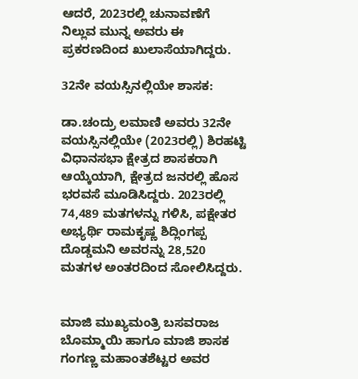ಆದರೆ, 2023ರಲ್ಲಿ ಚುನಾವಣೆಗೆ ನಿಲ್ಲುವ ಮುನ್ನ ಅವರು ಈ ಪ್ರಕರಣದಿಂದ ಖುಲಾಸೆಯಾಗಿದ್ದರು.

32ನೇ ವಯಸ್ಸಿನಲ್ಲಿಯೇ ಶಾಸಕ:

ಡಾ.ಚಂದ್ರು ಲಮಾಣಿ ಅವರು 32ನೇ ವಯಸ್ಸಿನಲ್ಲಿಯೇ (2023ರಲ್ಲಿ) ಶಿರಹಟ್ಟಿ ವಿಧಾನಸಭಾ ಕ್ಷೇತ್ರದ ಶಾಸಕರಾಗಿ ಆಯ್ಕೆಯಾಗಿ, ಕ್ಷೇತ್ರದ ಜನರಲ್ಲಿ ಹೊಸ ಭರವಸೆ ಮೂಡಿಸಿದ್ದರು. 2023ರಲ್ಲಿ 74,489 ಮತಗಳನ್ನು ಗಳಿಸಿ, ಪಕ್ಷೇತರ ಅಭ್ಯರ್ಥಿ ರಾಮಕೃಷ್ಣ ಶಿದ್ಲಿಂಗಪ್ಪ ದೊಡ್ಡಮನಿ ಅವರನ್ನು 28,520 ಮತಗಳ ಅಂತರದಿಂದ ಸೋಲಿಸಿದ್ದರು.


ಮಾಜಿ ಮುಖ್ಯಮಂತ್ರಿ ಬಸವರಾಜ ಬೊಮ್ಮಾಯಿ ಹಾಗೂ ಮಾಜಿ ಶಾಸಕ ಗಂಗಣ್ಣ ಮಹಾಂತಶೆಟ್ಟರ ಅವರ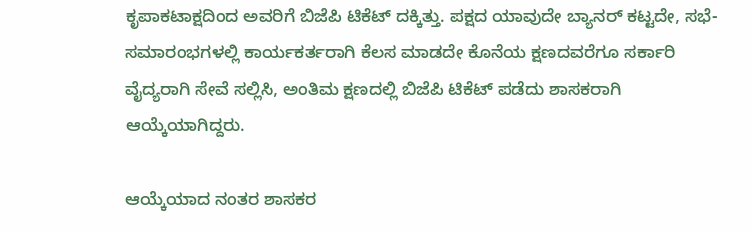ಕೃಪಾಕಟಾಕ್ಷದಿಂದ ಅವರಿಗೆ ಬಿಜೆಪಿ ಟಿಕೆಟ್ ದಕ್ಕಿತ್ತು. ಪಕ್ಷದ ಯಾವುದೇ ಬ್ಯಾನರ್ ಕಟ್ಟದೇ, ಸಭೆ-ಸಮಾರಂಭಗಳಲ್ಲಿ ಕಾರ್ಯಕರ್ತರಾಗಿ ಕೆಲಸ ಮಾಡದೇ ಕೊನೆಯ ಕ್ಷಣದವರೆಗೂ ಸರ್ಕಾರಿ ವೈದ್ಯರಾಗಿ ಸೇವೆ ಸಲ್ಲಿಸಿ, ಅಂತಿಮ ಕ್ಷಣದಲ್ಲಿ ಬಿಜೆಪಿ ಟಿಕೆಟ್ ಪಡೆದು ಶಾಸಕರಾಗಿ ಆಯ್ಕೆಯಾಗಿದ್ದರು.

ಆಯ್ಕೆಯಾದ ನಂತರ ಶಾಸಕರ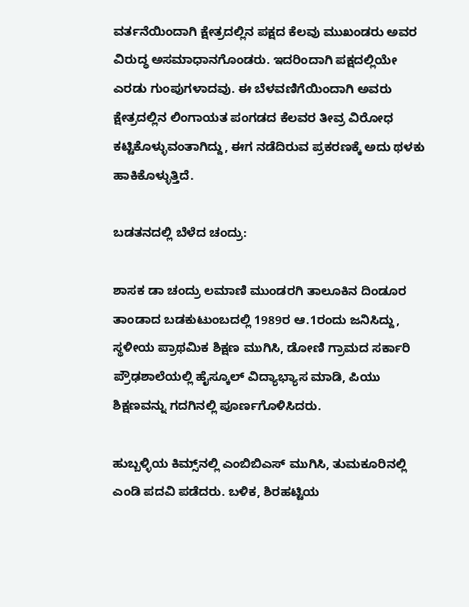ವರ್ತನೆಯಿಂದಾಗಿ ಕ್ಷೇತ್ರದಲ್ಲಿನ ಪಕ್ಷದ ಕೆಲವು ಮುಖಂಡರು ಅವರ ವಿರುದ್ಧ ಅಸಮಾಧಾನಗೊಂಡರು. ಇದರಿಂದಾಗಿ ಪಕ್ಷದಲ್ಲಿಯೇ ಎರಡು ಗುಂಪುಗಳಾದವು. ಈ ಬೆಳವಣಿಗೆಯಿಂದಾಗಿ ಅವರು ಕ್ಷೇತ್ರದಲ್ಲಿನ ಲಿಂಗಾಯತ ಪಂಗಡದ ಕೆಲವರ ತೀವ್ರ ವಿರೋಧ ಕಟ್ಟಿಕೊಳ್ಳುವಂತಾಗಿದ್ದು, ಈಗ ನಡೆದಿರುವ ಪ್ರಕರಣಕ್ಕೆ ಅದು ಥಳಕು ಹಾಕಿಕೊಳ್ಳುತ್ತಿದೆ.

ಬಡತನದಲ್ಲಿ ಬೆಳೆದ ಚಂದ್ರು:

ಶಾಸಕ ಡಾ ಚಂದ್ರು ಲಮಾಣಿ ಮುಂಡರಗಿ ತಾಲೂಕಿನ ದಿಂಡೂರ ತಾಂಡಾದ ಬಡಕುಟುಂಬದಲ್ಲಿ 1989ರ ಆ.1ರಂದು ಜನಿಸಿದ್ದು, ಸ್ಥಳೀಯ ಪ್ರಾಥಮಿಕ ಶಿಕ್ಷಣ ಮುಗಿಸಿ, ಡೋಣಿ ಗ್ರಾಮದ ಸರ್ಕಾರಿ ಪ್ರೌಢಶಾಲೆಯಲ್ಲಿ ಹೈಸ್ಕೂಲ್ ವಿದ್ಯಾಭ್ಯಾಸ ಮಾಡಿ, ಪಿಯು ಶಿಕ್ಷಣವನ್ನು ಗದಗಿನಲ್ಲಿ ಪೂರ್ಣಗೊಳಿಸಿದರು.

ಹುಬ್ಬಳ್ಳಿಯ ಕಿಮ್ಸ್‌ನಲ್ಲಿ ಎಂಬಿಬಿಎಸ್ ಮುಗಿಸಿ, ತುಮಕೂರಿನಲ್ಲಿ ಎಂಡಿ ಪದವಿ ಪಡೆದರು. ಬಳಿಕ, ಶಿರಹಟ್ಟಿಯ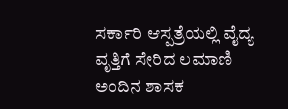ಸರ್ಕಾರಿ ಆಸ್ಪತ್ರೆಯಲ್ಲಿ ವೈದ್ಯ ವೃತ್ತಿಗೆ ಸೇರಿದ ಲಮಾಣಿ ಅಂದಿನ ಶಾಸಕ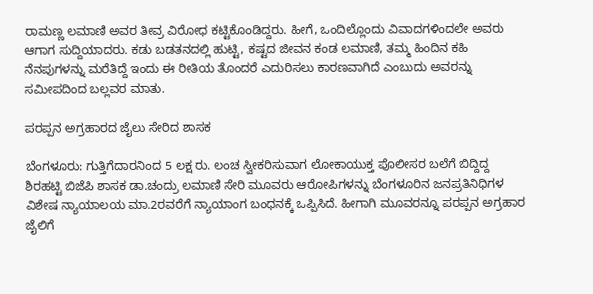ರಾಮಣ್ಣ ಲಮಾಣಿ ಅವರ ತೀವ್ರ ವಿರೋಧ ಕಟ್ಟಿಕೊಂಡಿದ್ದರು. ಹೀಗೆ, ಒಂದಿಲ್ಲೊಂದು ವಿವಾದಗಳಿಂದಲೇ ಅವರು ಆಗಾಗ ಸುದ್ದಿಯಾದರು. ಕಡು ಬಡತನದಲ್ಲಿ ಹುಟ್ಟಿ, ಕಷ್ಟದ ಜೀವನ ಕಂಡ ಲಮಾಣಿ, ತಮ್ಮ ಹಿಂದಿನ ಕಹಿ ನೆನಪುಗಳನ್ನು ಮರೆತಿದ್ದೆ ಇಂದು ಈ ರೀತಿಯ ತೊಂದರೆ ಎದುರಿಸಲು ಕಾರಣವಾಗಿದೆ ಎಂಬುದು ಅವರನ್ನು ಸಮೀಪದಿಂದ ಬಲ್ಲವರ ಮಾತು.

ಪರಪ್ಪನ ಅಗ್ರಹಾರದ ಜೈಲು ಸೇರಿದ ಶಾಸಕ

ಬೆಂಗಳೂರು: ಗುತ್ತಿಗೆದಾರನಿಂದ 5 ಲಕ್ಷ ರು. ಲಂಚ ಸ್ವೀಕರಿಸುವಾಗ ಲೋಕಾಯುಕ್ತ ಪೊಲೀಸರ ಬಲೆಗೆ ಬಿದ್ದಿದ್ದ ಶಿರಹಟ್ಟಿ ಬಿಜೆಪಿ ಶಾಸಕ ಡಾ.ಚಂದ್ರು ಲಮಾಣಿ ಸೇರಿ ಮೂವರು ಆರೋಪಿಗಳನ್ನು ಬೆಂಗಳೂರಿನ ಜನಪ್ರತಿನಿಧಿಗಳ ವಿಶೇಷ ನ್ಯಾಯಾಲಯ ಮಾ.2ರವರೆಗೆ ನ್ಯಾಯಾಂಗ ಬಂಧನಕ್ಕೆ ಒಪ್ಪಿಸಿದೆ. ಹೀಗಾಗಿ ಮೂವರನ್ನೂ ಪರಪ್ಪನ ಅಗ್ರಹಾರ ಜೈಲಿಗೆ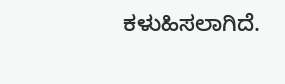ಕಳುಹಿಸಲಾಗಿದೆ.